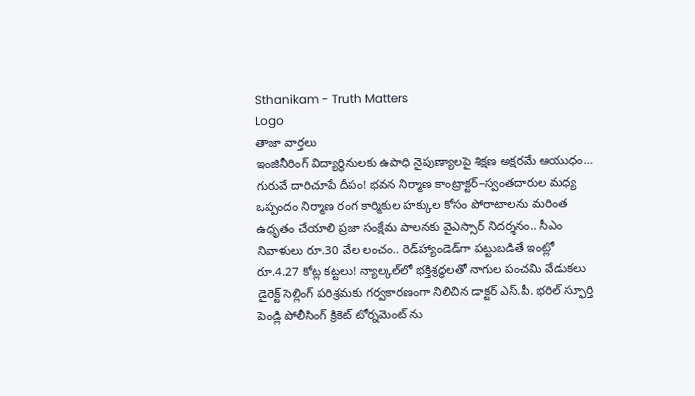Sthanikam - Truth Matters
Logo
తాజా వార్తలు
ఇంజినీరింగ్ విద్యార్థినులకు ఉపాధి నైపుణ్యాలపై శిక్షణ అక్షరమే ఆయుధం… గురువే దారిచూపే దీపం! భవన నిర్మాణ కాంట్రాక్టర్‌–స్వంతదారుల మధ్య ఒప్పందం నిర్మాణ రంగ కార్మికుల హక్కుల కోసం పోరాటాలను మరింత ఉధృతం చేయాలి ప్రజా సంక్షేమ పాలనకు వైఎస్సార్‌ నిదర్శనం.. సీఎం నివాళులు రూ.30 వేల లంచం.. రెడ్‌హ్యాండెడ్‌గా పట్టుబడితే ఇంట్లో రూ.4.27 కోట్ల కట్టలు! న్యాల్కల్‌లో భక్తిశ్రద్ధలతో నాగుల పంచమి వేడుకలు డైరెక్ట్ సెల్లింగ్ పరిశ్రమకు గర్వకారణంగా నిలిచిన డాక్టర్ ఎస్.పీ. భరిల్ స్ఫూర్తి పెండ్లి పోలీసింగ్ క్రికెట్ టోర్నమెంట్ ను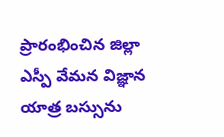ప్రారంభించిన జిల్లా ఎస్పీ వేమన విజ్ఞాన యాత్ర బస్సును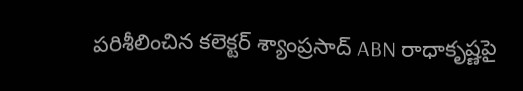పరిశీలించిన కలెక్టర్ శ్యాంప్రసాద్ ABN రాధాకృష్ణపై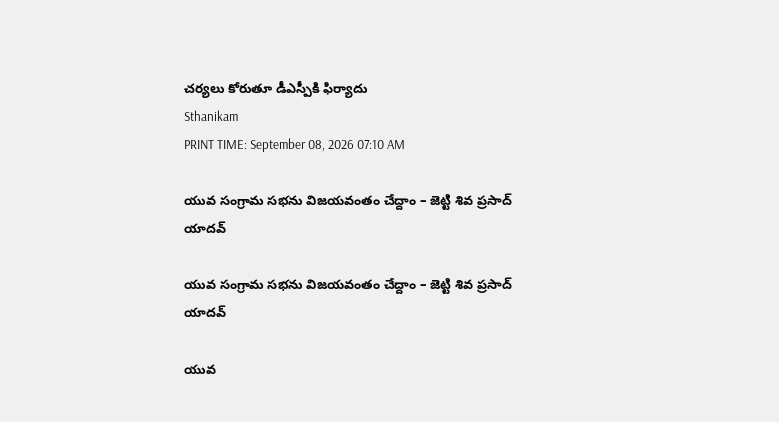చర్యలు కోరుతూ డీఎస్పీకి ఫిర్యాదు
Sthanikam
PRINT TIME: September 08, 2026 07:10 AM

యువ సంగ్రామ సభను విజయవంతం చేద్దాం – జెట్టి శివ ప్రసాద్ యాదవ్

యువ సంగ్రామ సభను విజయవంతం చేద్దాం – జెట్టి శివ ప్రసాద్ యాదవ్

యువ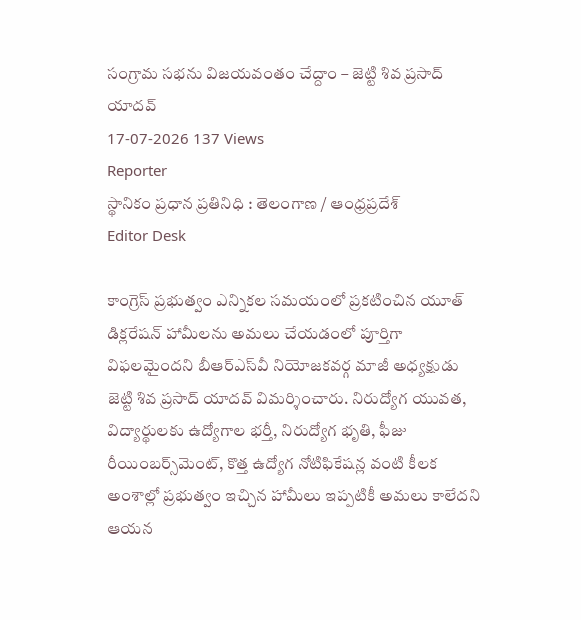సంగ్రామ సభను విజయవంతం చేద్దాం – జెట్టి శివ ప్రసాద్ యాదవ్
17-07-2026 137 Views
Reporter
స్థానికం ప్రధాన ప్రతినిధి : తెలంగాణ / ఆంధ్రప్రదేశ్
Editor Desk

కాంగ్రెస్ ప్రభుత్వం ఎన్నికల సమయంలో ప్రకటించిన యూత్ డిక్లరేషన్ హామీలను అమలు చేయడంలో పూర్తిగా విఫలమైందని బీఆర్ఎస్‌వీ నియోజకవర్గ మాజీ అధ్యక్షుడు జెట్టి శివ ప్రసాద్ యాదవ్ విమర్శించారు. నిరుద్యోగ యువత, విద్యార్థులకు ఉద్యోగాల భర్తీ, నిరుద్యోగ భృతి, ఫీజు రీయింబర్స్‌మెంట్, కొత్త ఉద్యోగ నోటిఫికేషన్ల వంటి కీలక అంశాల్లో ప్రభుత్వం ఇచ్చిన హామీలు ఇప్పటికీ అమలు కాలేదని ఆయన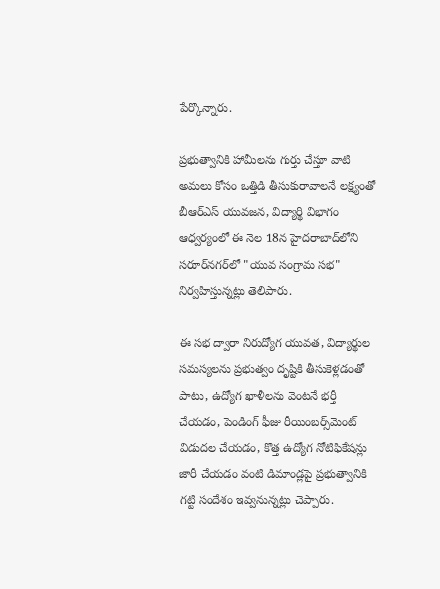పేర్కొన్నారు.

ప్రభుత్వానికి హామీలను గుర్తు చేస్తూ వాటి అమలు కోసం ఒత్తిడి తీసుకురావాలనే లక్ష్యంతో బీఆర్ఎస్ యువజన, విద్యార్థి విభాగం ఆధ్వర్యంలో ఈ నెల 18న హైదరాబాద్‌లోని సరూర్‌నగర్‌లో "యువ సంగ్రామ సభ" నిర్వహిస్తున్నట్లు తెలిపారు.

ఈ సభ ద్వారా నిరుద్యోగ యువత, విద్యార్థుల సమస్యలను ప్రభుత్వం దృష్టికి తీసుకెళ్లడంతో పాటు, ఉద్యోగ ఖాళీలను వెంటనే భర్తీ చేయడం, పెండింగ్ ఫీజు రీయింబర్స్‌మెంట్ విడుదల చేయడం, కొత్త ఉద్యోగ నోటిఫికేషన్లు జారీ చేయడం వంటి డిమాండ్లపై ప్రభుత్వానికి గట్టి సందేశం ఇవ్వనున్నట్లు చెప్పారు.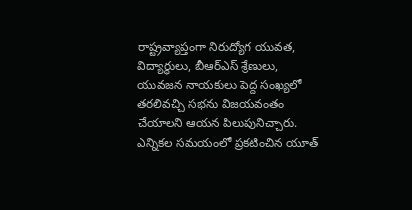రాష్ట్రవ్యాప్తంగా నిరుద్యోగ యువత, విద్యార్థులు, బీఆర్ఎస్ శ్రేణులు, యువజన నాయకులు పెద్ద సంఖ్యలో తరలివచ్చి సభను విజయవంతం చేయాలని ఆయన పిలుపునిచ్చారు. ఎన్నికల సమయంలో ప్రకటించిన యూత్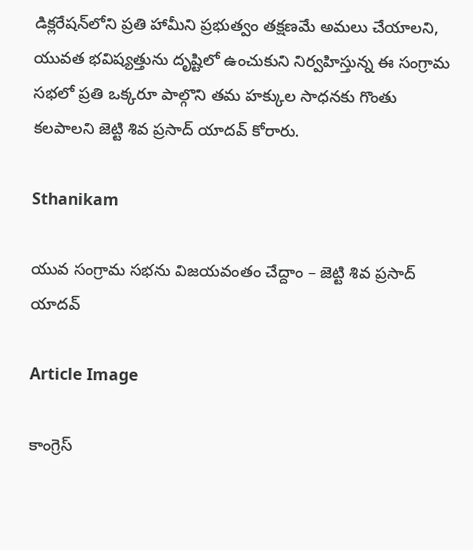డిక్లరేషన్‌లోని ప్రతి హామీని ప్రభుత్వం తక్షణమే అమలు చేయాలని, యువత భవిష్యత్తును దృష్టిలో ఉంచుకుని నిర్వహిస్తున్న ఈ సంగ్రామ సభలో ప్రతి ఒక్కరూ పాల్గొని తమ హక్కుల సాధనకు గొంతు కలపాలని జెట్టి శివ ప్రసాద్ యాదవ్ కోరారు.

Sthanikam

యువ సంగ్రామ సభను విజయవంతం చేద్దాం – జెట్టి శివ ప్రసాద్ యాదవ్

Article Image

కాంగ్రెస్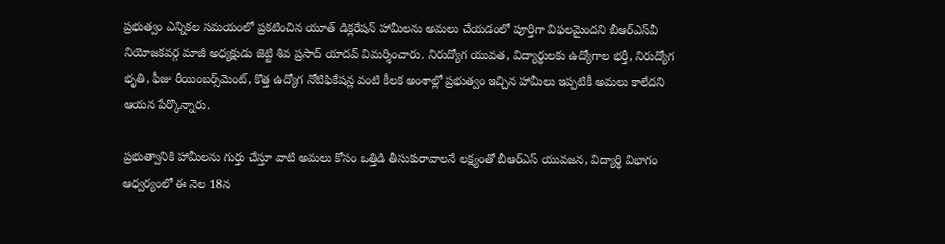ప్రభుత్వం ఎన్నికల సమయంలో ప్రకటించిన యూత్ డిక్లరేషన్ హామీలను అమలు చేయడంలో పూర్తిగా విఫలమైందని బీఆర్ఎస్‌వీ నియోజకవర్గ మాజీ అధ్యక్షుడు జెట్టి శివ ప్రసాద్ యాదవ్ విమర్శించారు. నిరుద్యోగ యువత, విద్యార్థులకు ఉద్యోగాల భర్తీ, నిరుద్యోగ భృతి, ఫీజు రీయింబర్స్‌మెంట్, కొత్త ఉద్యోగ నోటిఫికేషన్ల వంటి కీలక అంశాల్లో ప్రభుత్వం ఇచ్చిన హామీలు ఇప్పటికీ అమలు కాలేదని ఆయన పేర్కొన్నారు.

ప్రభుత్వానికి హామీలను గుర్తు చేస్తూ వాటి అమలు కోసం ఒత్తిడి తీసుకురావాలనే లక్ష్యంతో బీఆర్ఎస్ యువజన, విద్యార్థి విభాగం ఆధ్వర్యంలో ఈ నెల 18న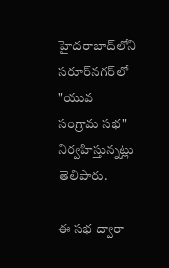హైదరాబాద్‌లోని సరూర్‌నగర్‌లో "యువ సంగ్రామ సభ" నిర్వహిస్తున్నట్లు తెలిపారు.

ఈ సభ ద్వారా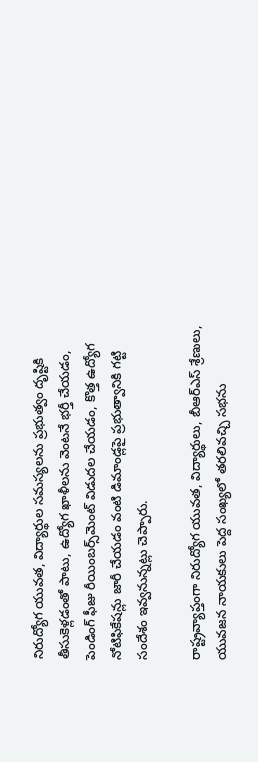నిరుద్యోగ యువత, విద్యార్థుల సమస్యలను ప్రభుత్వం దృష్టికి తీసుకెళ్లడంతో పాటు, ఉద్యోగ ఖాళీలను వెంటనే భర్తీ చేయడం, పెండింగ్ ఫీజు రీయింబర్స్‌మెంట్ విడుదల చేయడం, కొత్త ఉద్యోగ నోటిఫికేషన్లు జారీ చేయడం వంటి డిమాండ్లపై ప్రభుత్వానికి గట్టి సందేశం ఇవ్వనున్నట్లు చెప్పారు.

రాష్ట్రవ్యాప్తంగా నిరుద్యోగ యువత, విద్యార్థులు, బీఆర్ఎస్ శ్రేణులు, యువజన నాయకులు పెద్ద సంఖ్యలో తరలివచ్చి సభను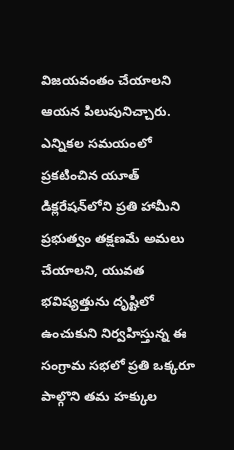విజయవంతం చేయాలని ఆయన పిలుపునిచ్చారు. ఎన్నికల సమయంలో ప్రకటించిన యూత్ డిక్లరేషన్‌లోని ప్రతి హామీని ప్రభుత్వం తక్షణమే అమలు చేయాలని, యువత భవిష్యత్తును దృష్టిలో ఉంచుకుని నిర్వహిస్తున్న ఈ సంగ్రామ సభలో ప్రతి ఒక్కరూ పాల్గొని తమ హక్కుల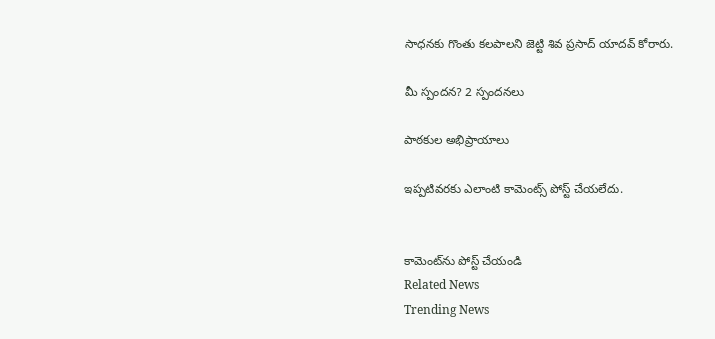సాధనకు గొంతు కలపాలని జెట్టి శివ ప్రసాద్ యాదవ్ కోరారు.

మీ స్పందన? 2 స్పందనలు

పాఠకుల అభిప్రాయాలు

ఇప్పటివరకు ఎలాంటి కామెంట్స్ పోస్ట్ చేయలేదు.


కామెంట్‌ను పోస్ట్ చేయండి
Related News
Trending News